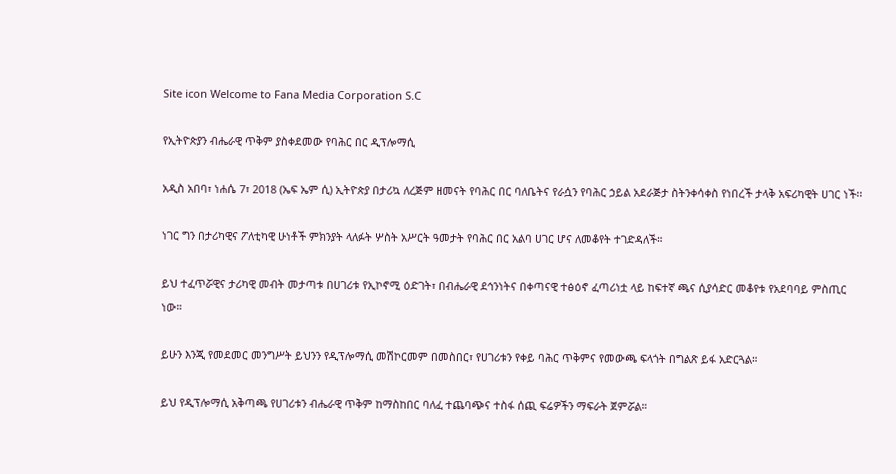Site icon Welcome to Fana Media Corporation S.C

የኢትዮጵያን ብሔራዊ ጥቅም ያስቀደመው የባሕር በር ዲፕሎማሲ

አዲስ አበባ፣ ነሐሴ 7፣ 2018 (ኤፍ ኤም ሲ) ኢትዮጵያ በታሪኳ ለረጅም ዘመናት የባሕር በር ባለቤትና የራሷን የባሕር ኃይል አደራጅታ ስትንቀሳቀስ የነበረች ታላቅ አፍሪካዊት ሀገር ነች፡፡

ነገር ግን በታሪካዊና ፖለቲካዊ ሁነቶች ምክንያት ላለፉት ሦስት አሥርት ዓመታት የባሕር በር አልባ ሀገር ሆና ለመቆየት ተገድዳለች።

ይህ ተፈጥሯዊና ታሪካዊ መብት መታጣቱ በሀገሪቱ የኢኮኖሚ ዕድገት፣ በብሔራዊ ደኅንነትና በቀጣናዊ ተፅዕኖ ፈጣሪነቷ ላይ ከፍተኛ ጫና ሲያሳድር መቆየቱ የአደባባይ ምስጢር ነው።

ይሁን እንጂ የመደመር መንግሥት ይህንን የዲፕሎማሲ መሽኮርመም በመስበር፣ የሀገሪቱን የቀይ ባሕር ጥቅምና የመውጫ ፍላጎት በግልጽ ይፋ አድርጓል።

ይህ የዲፕሎማሲ አቅጣጫ የሀገሪቱን ብሔራዊ ጥቅም ከማስከበር ባለፈ ተጨባጭና ተስፋ ሰጪ ፍሬዎችን ማፍራት ጀምሯል።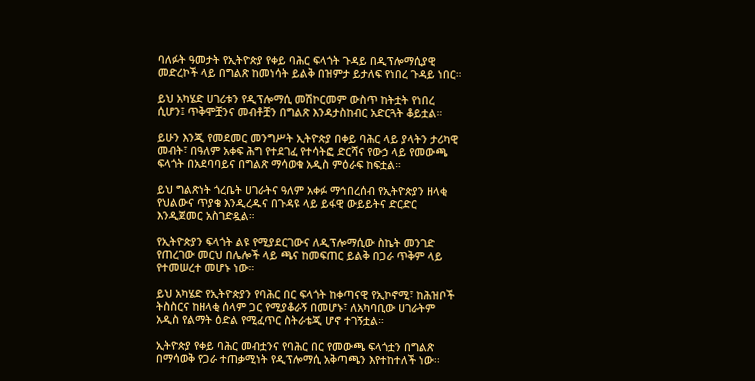ባለፉት ዓመታት የኢትዮጵያ የቀይ ባሕር ፍላጎት ጉዳይ በዲፕሎማሲያዊ መድረኮች ላይ በግልጽ ከመነሳት ይልቅ በዝምታ ይታለፍ የነበረ ጉዳይ ነበር።

ይህ አካሄድ ሀገሪቱን የዲፕሎማሲ መሽኮርመም ውስጥ ከትቷት የነበረ ሲሆን፤ ጥቅሞቿንና መብቶቿን በግልጽ እንዳታስከብር አድርጓት ቆይቷል።

ይሁን እንጂ የመደመር መንግሥት ኢትዮጵያ በቀይ ባሕር ላይ ያላትን ታሪካዊ መብት፣ በዓለም አቀፍ ሕግ የተደገፈ የተሳትፎ ድርሻና የውኃ ላይ የመውጫ ፍላጎት በአደባባይና በግልጽ ማሳወቁ አዲስ ምዕራፍ ከፍቷል።

ይህ ግልጽነት ጎረቤት ሀገራትና ዓለም አቀፉ ማኅበረሰብ የኢትዮጵያን ዘላቂ የህልውና ጥያቄ እንዲረዱና በጉዳዩ ላይ ይፋዊ ውይይትና ድርድር እንዲጀመር አስገድዷል።

የኢትዮጵያን ፍላጎት ልዩ የሚያደርገውና ለዲፕሎማሲው ስኬት መንገድ የጠረገው መርህ በሌሎች ላይ ጫና ከመፍጠር ይልቅ በጋራ ጥቅም ላይ የተመሠረተ መሆኑ ነው።

ይህ አካሄድ የኢትዮጵያን የባሕር በር ፍላጎት ከቀጣናዊ የኢኮኖሚ፣ ከሕዝቦች ትስስርና ከዘላቂ ሰላም ጋር የሚያቆራኝ በመሆኑ፣ ለአካባቢው ሀገራትም አዲስ የልማት ዕድል የሚፈጥር ስትራቴጂ ሆኖ ተገኝቷል።

ኢትዮጵያ የቀይ ባሕር መብቷንና የባሕር በር የመውጫ ፍላጎቷን በግልጽ በማሳወቅ የጋራ ተጠቃሚነት የዲፕሎማሲ አቅጣጫን እየተከተለች ነው፡፡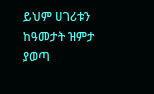ይህም ሀገሪቱን ከዓመታት ዝምታ ያወጣ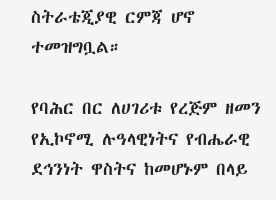ስትራቴጂያዊ ርምጃ ሆኖ ተመዝግቧል።

የባሕር በር ለሀገሪቱ የረጅም ዘመን የኢኮኖሚ ሉዓላዊነትና የብሔራዊ ደኅንነት ዋስትና ከመሆኑም በላይ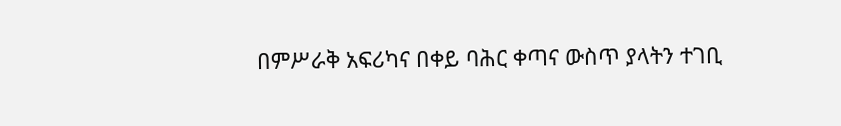በምሥራቅ አፍሪካና በቀይ ባሕር ቀጣና ውስጥ ያላትን ተገቢ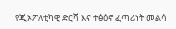የጂኦፖለቲካዊ ድርሻ እና ተፅዕኖ ፈጣሪነት መልሳ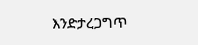እንድታረጋግጥ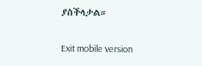ያስችላታል።

Exit mobile version